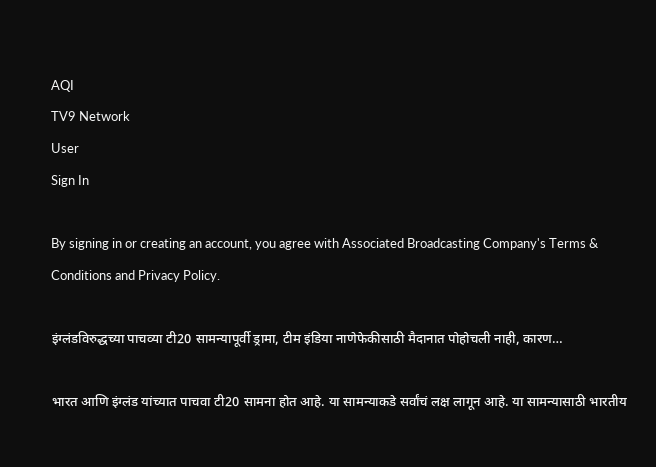AQI
TV9 Network
User
Sign In

By signing in or creating an account, you agree with Associated Broadcasting Company's Terms & Conditions and Privacy Policy.

इंग्लंडविरुद्धच्या पाचव्या टी20 सामन्यापूर्वी ड्रामा, टीम इंडिया नाणेफेकीसाठी मैदानात पोहोचली नाही, कारण…

भारत आणि इंग्लंड यांच्यात पाचवा टी20 सामना होत आहे. या सामन्याकडे सर्वांचं लक्ष लागून आहे. या सामन्यासाठी भारतीय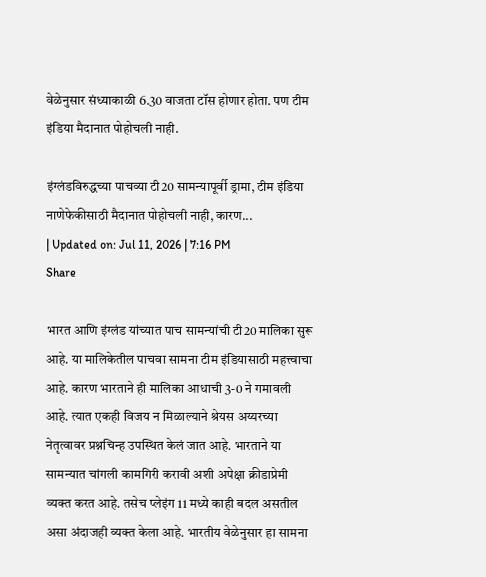वेळेनुसार संध्याकाळी 6.30 वाजता टॉस होणार होता. पण टीम इंडिया मैदानात पोहोचली नाही.

इंग्लंडविरुद्धच्या पाचव्या टी20 सामन्यापूर्वी ड्रामा, टीम इंडिया नाणेफेकीसाठी मैदानात पोहोचली नाही, कारण...
| Updated on: Jul 11, 2026 | 7:16 PM
Share

भारत आणि इंग्लंड यांच्यात पाच सामन्यांची टी20 मालिका सुरू आहे. या मालिकेतील पाचवा सामना टीम इंडियासाठी महत्त्वाचा आहे. कारण भारताने ही मालिका आधाची 3-0 ने गमावली आहे. त्यात एकही विजय न मिळाल्याने श्रेयस अय्यरच्या नेतृत्वावर प्रश्नचिन्ह उपस्थित केलं जात आहे. भारताने या सामन्यात चांगली कामगिरी करावी अशी अपेक्षा क्रीडाप्रेमी व्यक्त करत आहे. तसेच प्लेइंग 11 मध्ये काही बदल असतील असा अंदाजही व्यक्त केला आहे. भारतीय वेळेनुसार हा सामना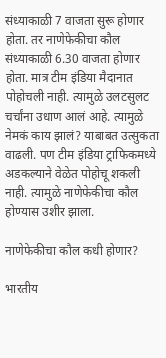संध्याकाळी 7 वाजता सुरू होणार होता. तर नाणेफेकीचा कौल संध्याकाळी 6.30 वाजता होणार होता. मात्र टीम इंडिया मैदानात पोहोचली नाही. त्यामुळे उलटसुलट चर्चांना उधाण आलं आहे. त्यामुळे नेमकं काय झालं? याबाबत उत्सुकता वाढली. पण टीम इंडिया ट्राफिकमध्ये अडकल्याने वेळेत पोहोचू शकली नाही. त्यामुळे नाणेफेकीचा कौल होण्यास उशीर झाला.

नाणेफेकीचा कौल कधी होणार?

भारतीय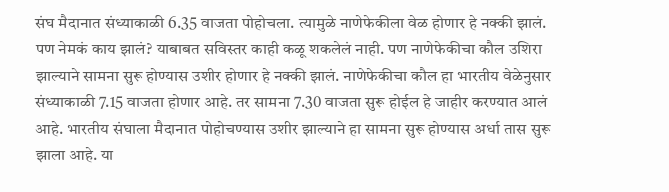संघ मैदानात संध्याकाळी 6.35 वाजता पोहोचला. त्यामुळे नाणेफेकीला वेळ होणार हे नक्की झालं. पण नेमकं काय झालं? याबाबत सविस्तर काही कळू शकलेलं नाही. पण नाणेफेकीचा कौल उशिरा झाल्याने सामना सुरू होण्यास उशीर होणार हे नक्की झालं. नाणेफेकीचा कौल हा भारतीय वेळेनुसार संध्याकाळी 7.15 वाजता होणार आहे. तर सामना 7.30 वाजता सुरू होईल हे जाहीर करण्यात आलं आहे. भारतीय संघाला मैदानात पोहोचण्यास उशीर झाल्याने हा सामना सुरू होण्यास अर्धा तास सुरू झाला आहे. या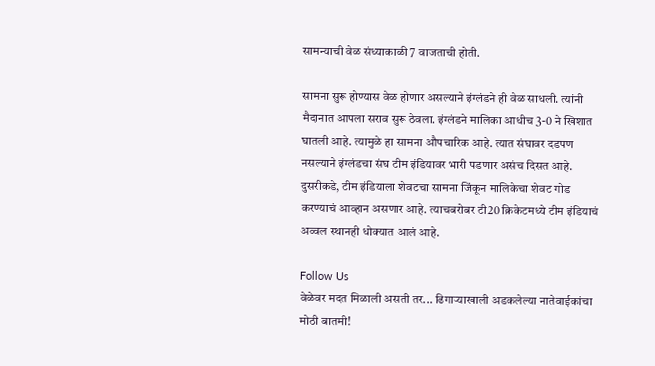सामन्याची वेळ संध्याकाळी 7 वाजताची होती.

सामना सुरू होण्यास वेळ होणार असल्याने इंग्लंडने ही वेळ साधली. त्यांनी मैदानात आपला सराव सुरू ठेवला. इंग्लंडने मालिका आधीच 3-0 ने खिशात घातली आहे. त्यामुळे हा सामना औपचारिक आहे. त्यात संघावर दडपण नसल्याने इंग्लंडचा संघ टीम इंडियावर भारी पडणार असंच दिसत आहे. दुसरीकडे, टीम इंडियाला शेवटचा सामना जिंकून मालिकेचा शेवट गोड करण्याचं आव्हान असणार आहे. त्याचबरोबर टी20 क्रिकेटमध्ये टीम इंडियाचं अव्वल स्थानही धोक्यात आलं आहे.

Follow Us
वेळेवर मदत मिळाली असती तर... ढिगाऱ्याखाली अडकलेल्या नातेवाईकांचा
मोठी बातमी!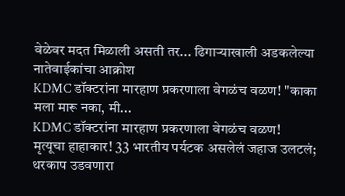वेळेवर मदत मिळाली असती तर... ढिगाऱ्याखाली अडकलेल्या नातेवाईकांचा आक्रोश
KDMC डॉक्टरांना मारहाण प्रकरणाला वेगळंच वळण! "काका मला मारू नका, मी...
KDMC डॉक्टरांना मारहाण प्रकरणाला वेगळंच वळण!
मृत्यूचा हाहाकार! 33 भारतीय पर्यटक असलेलं जहाज उलटलं; थरकाप उडवणारा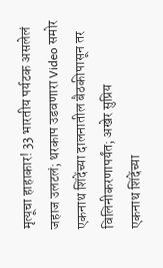मृत्यूचा हाहाकार! 33 भारतीय पर्यटक असलेलं जहाज उलटलं; थरकाप उडवणारा Video समोर
एकनाथ शिंदेंच्या दालनातील बैठकीपासून तर विलिनीकरणापर्यंत; अखेर सुप्रिय
एकनाथ शिंदेंच्या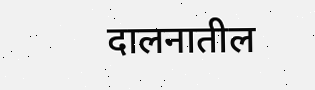दालनातील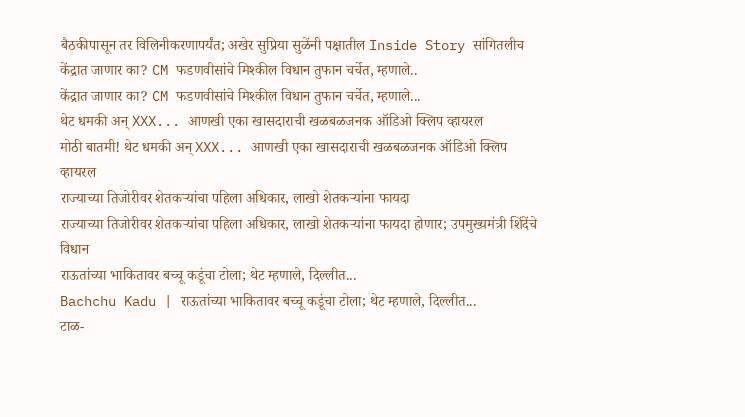बैठकीपासून तर विलिनीकरणापर्यंत; अखेर सुप्रिया सुळेंनी पक्षातील Inside Story सांगितलीच
केंद्रात जाणार का? CM फडणवीसांचे मिश्कील विधान तुफान चर्चेत, म्हणाले..
केंद्रात जाणार का? CM फडणवीसांचे मिश्कील विधान तुफान चर्चेत, म्हणाले...
थेट धमकी अन् XXX... आणखी एका खासदाराची खळबळजनक ऑडिओ क्लिप व्हायरल
मोठी बातमी! थेट धमकी अन् XXX... आणखी एका खासदाराची खळबळजनक ऑडिओ क्लिप व्हायरल
राज्याच्या तिजोरीवर शेतकऱ्यांचा पहिला अधिकार, लाखो शेतकऱ्यांना फायदा
राज्याच्या तिजोरीवर शेतकऱ्यांचा पहिला अधिकार, लाखो शेतकऱ्यांना फायदा होणार; उपमुख्यमंत्री शिंदेंचे विधान
राऊतांच्या भाकितावर बच्चू कडूंचा टोला; थेट म्हणाले, दिल्लीत...
Bachchu Kadu | राऊतांच्या भाकितावर बच्चू कडूंचा टोला; थेट म्हणाले, दिल्लीत...
टाळ-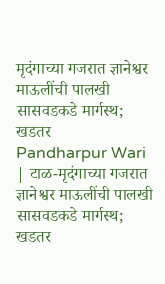मृदंगाच्या गजरात ज्ञानेश्वर माऊलींची पालखी सासवडकडे मार्गस्थ; खडतर
Pandharpur Wari | टाळ-मृदंगाच्या गजरात ज्ञानेश्वर माऊलींची पालखी सासवडकडे मार्गस्थ; खडतर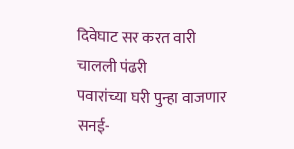दिवेघाट सर करत वारी चालली पंढरी
पवारांच्या घरी पुन्हा वाजणार सनई-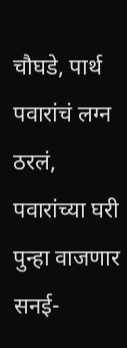चौघडे, पार्थ पवारांचं लग्न ठरलं,
पवारांच्या घरी पुन्हा वाजणार सनई-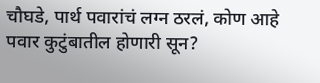चौघडे, पार्थ पवारांचं लग्न ठरलं, कोण आहे पवार कुटुंबातील होणारी सून?